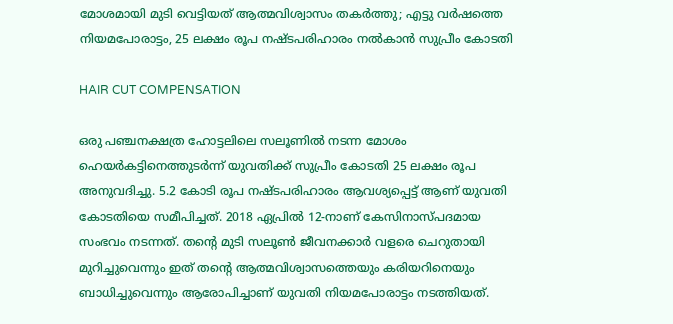മോശമായി മുടി വെട്ടിയത് ആത്മവിശ്വാസം തകർത്തു; എട്ടു വർഷത്തെ നിയമപോരാട്ടം, 25 ലക്ഷം രൂപ നഷ്ടപരിഹാരം നൽകാൻ സുപ്രീം കോടതി

HAIR CUT COMPENSATION

ഒരു പഞ്ചനക്ഷത്ര ഹോട്ടലിലെ സലൂണിൽ നടന്ന മോശം ഹെയർകട്ടിനെത്തുടർന്ന് യുവതിക്ക് സുപ്രീം കോടതി 25 ലക്ഷം രൂപ അനുവദിച്ചു. 5.2 കോടി രൂപ നഷ്ടപരിഹാരം ആവശ്യപ്പെട്ട് ആണ് യുവതി കോടതിയെ സമീപിച്ചത്. 2018 ഏപ്രിൽ 12-നാണ് കേസിനാസ്പദമായ സംഭവം നടന്നത്. തന്റെ മുടി സലൂൺ ജീവനക്കാർ വളരെ ചെറുതായി മുറിച്ചുവെന്നും ഇത് തന്റെ ആത്മവിശ്വാസത്തെയും കരിയറിനെയും ബാധിച്ചുവെന്നും ആരോപിച്ചാണ് യുവതി നിയമപോരാട്ടം നടത്തിയത്.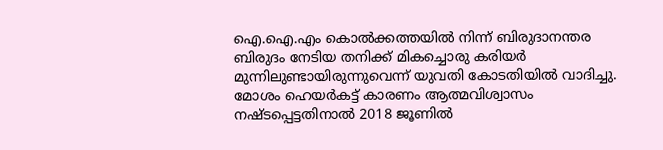ഐ.ഐ.എം കൊൽക്കത്തയിൽ നിന്ന് ബിരുദാനന്തര ബിരുദം നേടിയ തനിക്ക് മികച്ചൊരു കരിയർ മുന്നിലുണ്ടായിരുന്നുവെന്ന് യുവതി കോടതിയിൽ വാദിച്ചു. മോശം ഹെയർകട്ട് കാരണം ആത്മവിശ്വാസം നഷ്ടപ്പെട്ടതിനാൽ 2018 ജൂണിൽ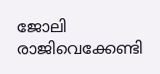ജോലി രാജിവെക്കേണ്ടി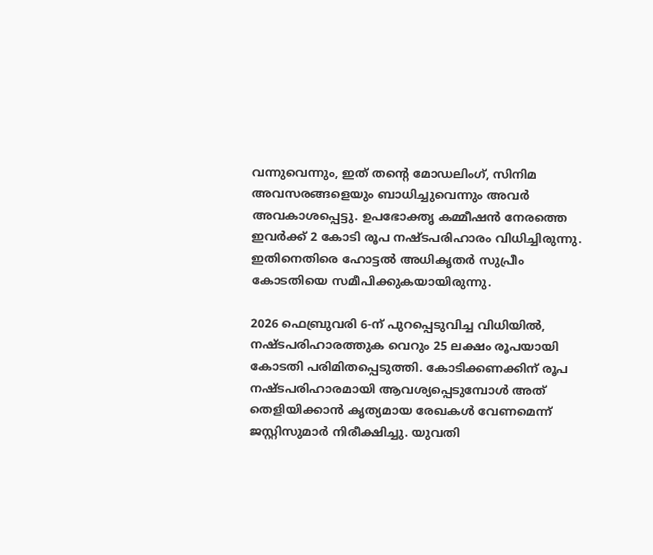വന്നുവെന്നും, ഇത് തന്റെ മോഡലിംഗ്, സിനിമ അവസരങ്ങളെയും ബാധിച്ചുവെന്നും അവർ അവകാശപ്പെട്ടു. ഉപഭോക്തൃ കമ്മീഷൻ നേരത്തെ ഇവർക്ക് 2 കോടി രൂപ നഷ്ടപരിഹാരം വിധിച്ചിരുന്നു. ഇതിനെതിരെ ഹോട്ടൽ അധികൃതർ സുപ്രീം കോടതിയെ സമീപിക്കുകയായിരുന്നു.

2026 ഫെബ്രുവരി 6-ന് പുറപ്പെടുവിച്ച വിധിയിൽ, നഷ്ടപരിഹാരത്തുക വെറും 25 ലക്ഷം രൂപയായി കോടതി പരിമിതപ്പെടുത്തി. കോടിക്കണക്കിന് രൂപ നഷ്ടപരിഹാരമായി ആവശ്യപ്പെടുമ്പോൾ അത് തെളിയിക്കാൻ കൃത്യമായ രേഖകൾ വേണമെന്ന് ജസ്റ്റിസുമാർ നിരീക്ഷിച്ചു. യുവതി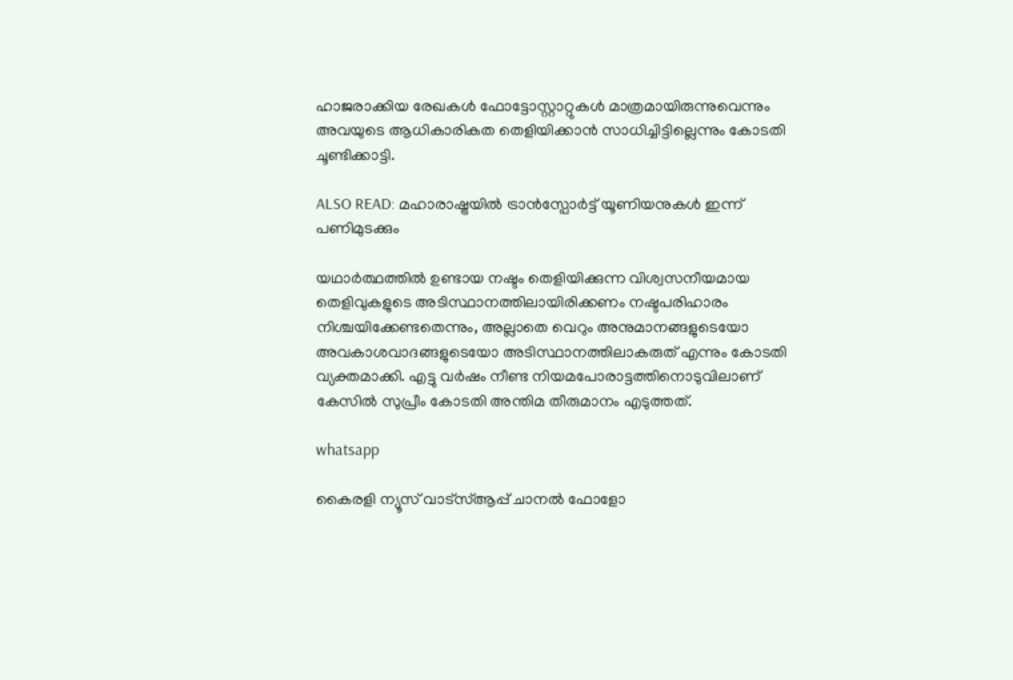ഹാജരാക്കിയ രേഖകൾ ഫോട്ടോസ്റ്റാറ്റുകൾ മാത്രമായിരുന്നുവെന്നും അവയുടെ ആധികാരികത തെളിയിക്കാൻ സാധിച്ചിട്ടില്ലെന്നും കോടതി ചൂണ്ടിക്കാട്ടി.

ALSO READ: മഹാരാഷ്ട്രയിൽ ട്രാൻസ്പോർട്ട് യൂണിയനുകൾ ഇന്ന് പണിമുടക്കും

യഥാർത്ഥത്തിൽ ഉണ്ടായ നഷ്ടം തെളിയിക്കുന്ന വിശ്വസനീയമായ തെളിവുകളുടെ അടിസ്ഥാനത്തിലായിരിക്കണം നഷ്ടപരിഹാരം നിശ്ചയിക്കേണ്ടതെന്നും, അല്ലാതെ വെറും അനുമാനങ്ങളുടെയോ അവകാശവാദങ്ങളുടെയോ അടിസ്ഥാനത്തിലാകരുത് എന്നും കോടതി വ്യക്തമാക്കി. എട്ടു വർഷം നീണ്ട നിയമപോരാട്ടത്തിനൊടുവിലാണ് കേസിൽ സുപ്രീം കോടതി അന്തിമ തീരുമാനം എടുത്തത്.

whatsapp

കൈരളി ന്യൂസ് വാട്‌സ്ആപ്പ് ചാനല്‍ ഫോളോ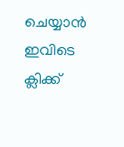ചെയ്യാന്‍ ഇവിടെ ക്ലിക്ക്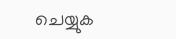ചെയ്യുക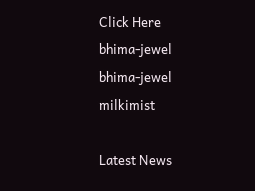Click Here
bhima-jewel
bhima-jewel
milkimist

Latest News